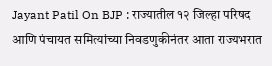Jayant Patil On BJP : राज्यातील १२ जिल्हा परिषद आणि पंचायत समित्यांच्या निवडणुकीनंतर आता राज्यभरात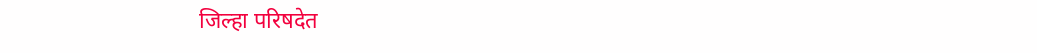जिल्हा परिषदेत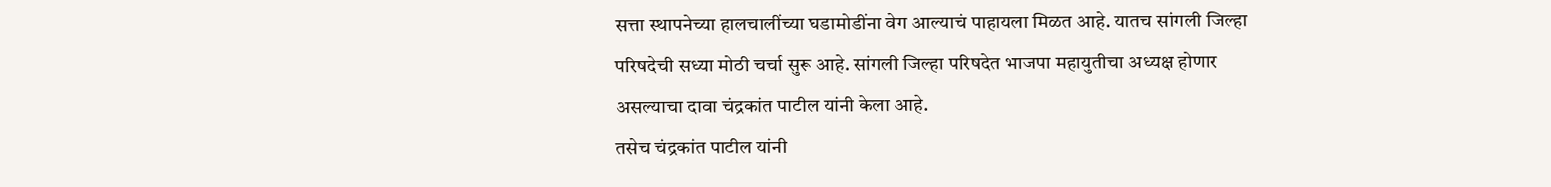सत्ता स्थापनेच्या हालचालींच्या घडामोडींना वेग आल्याचं पाहायला मिळत आहे. यातच सांगली जिल्हा परिषदेची सध्या मोठी चर्चा सुरू आहे. सांगली जिल्हा परिषदेत भाजपा महायुतीचा अध्यक्ष होणार असल्याचा दावा चंद्रकांत पाटील यांनी केला आहे.
तसेच चंद्रकांत पाटील यांनी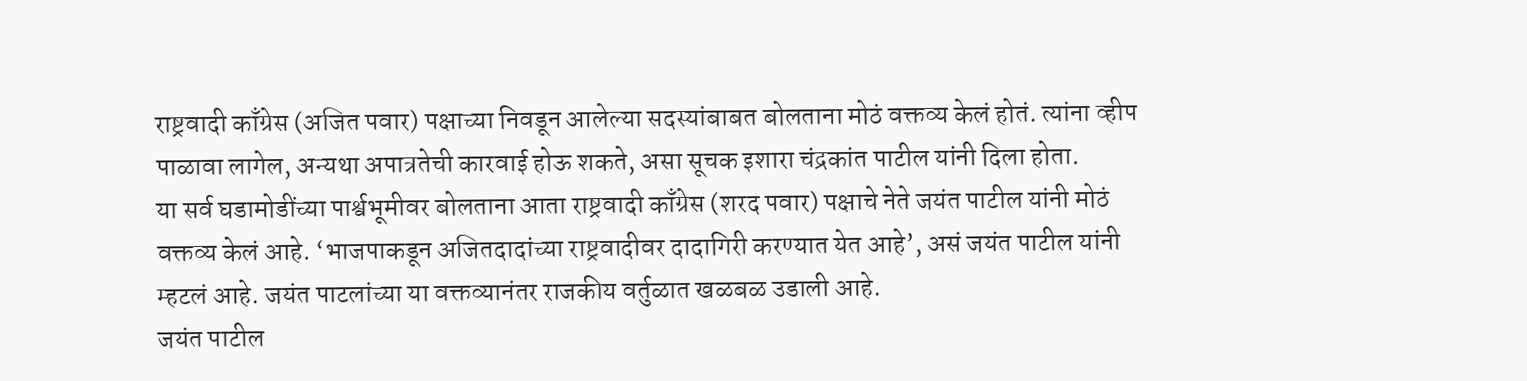राष्ट्रवादी काँग्रेस (अजित पवार) पक्षाच्या निवडून आलेल्या सदस्यांबाबत बोलताना मोठं वक्तव्य केलं होतं. त्यांना व्हीप पाळावा लागेल, अन्यथा अपात्रतेची कारवाई होऊ शकते, असा सूचक इशारा चंद्रकांत पाटील यांनी दिला होता.
या सर्व घडामोडींच्या पार्श्वभूमीवर बोलताना आता राष्ट्रवादी काँग्रेस (शरद पवार) पक्षाचे नेते जयंत पाटील यांनी मोठं वक्तव्य केलं आहे. ‘भाजपाकडून अजितदादांच्या राष्ट्रवादीवर दादागिरी करण्यात येत आहे’, असं जयंत पाटील यांनी म्हटलं आहे. जयंत पाटलांच्या या वक्तव्यानंतर राजकीय वर्तुळात खळबळ उडाली आहे.
जयंत पाटील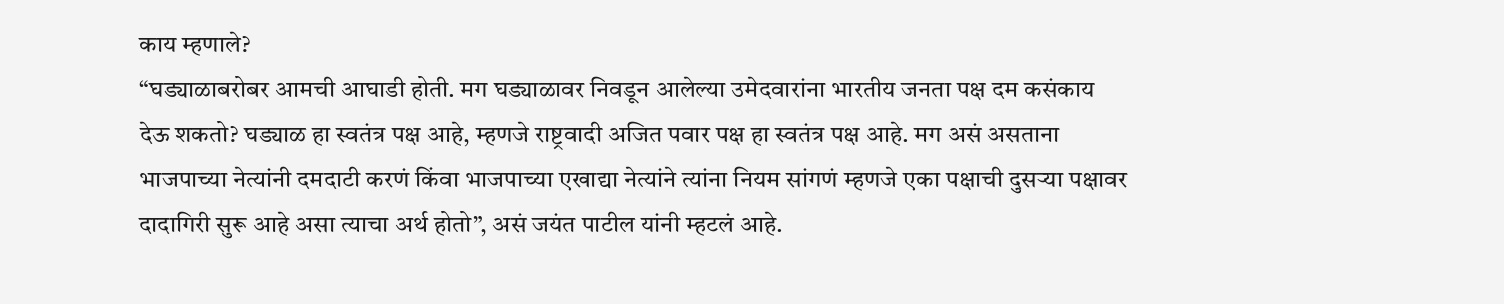काय म्हणाले?
“घड्याळाबरोबर आमची आघाडी होती. मग घड्याळावर निवडून आलेल्या उमेदवारांना भारतीय जनता पक्ष दम कसंकाय देऊ शकतो? घड्याळ हा स्वतंत्र पक्ष आहे, म्हणजे राष्ट्रवादी अजित पवार पक्ष हा स्वतंत्र पक्ष आहे. मग असं असताना भाजपाच्या नेत्यांनी दमदाटी करणं किंवा भाजपाच्या एखाद्या नेत्यांने त्यांना नियम सांगणं म्हणजे एका पक्षाची दुसऱ्या पक्षावर दादागिरी सुरू आहे असा त्याचा अर्थ होतो”, असं जयंत पाटील यांनी म्हटलं आहे.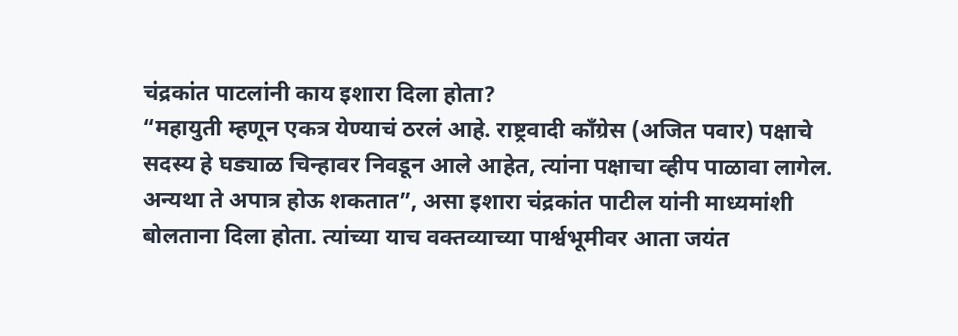चंद्रकांत पाटलांनी काय इशारा दिला होता?
“महायुती म्हणून एकत्र येण्याचं ठरलं आहे. राष्ट्रवादी काँग्रेस (अजित पवार) पक्षाचे सदस्य हे घड्याळ चिन्हावर निवडून आले आहेत, त्यांना पक्षाचा व्हीप पाळावा लागेल. अन्यथा ते अपात्र होऊ शकतात”, असा इशारा चंद्रकांत पाटील यांनी माध्यमांशी बोलताना दिला होता. त्यांच्या याच वक्तव्याच्या पार्श्वभूमीवर आता जयंत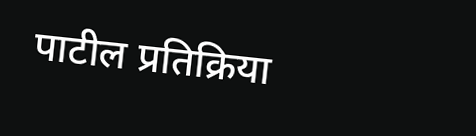पाटील प्रतिक्रिया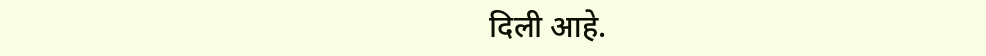दिली आहे.